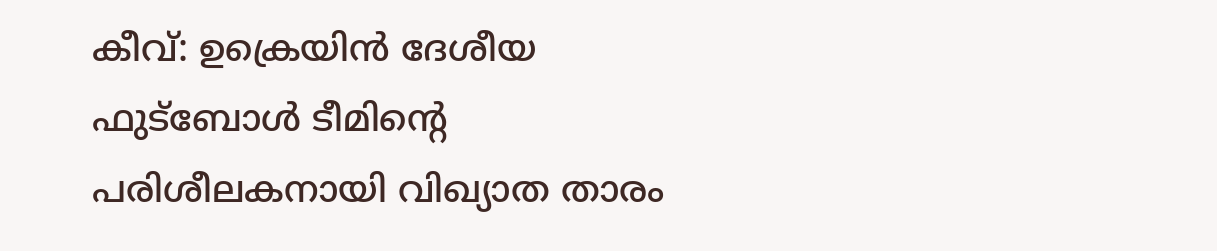കീവ്: ഉക്രെയിൻ ദേശീയ ഫുട്ബോൾ ടീമിന്റെ പരിശീലകനായി വിഖ്യാത താരം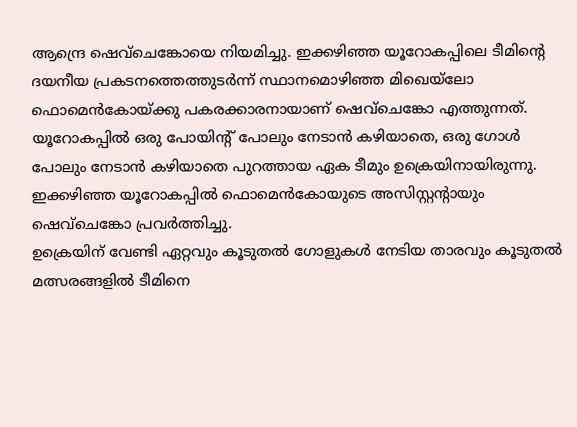ആന്ദ്രെ ഷെവ്ചെങ്കോയെ നിയമിച്ചു. ഇക്കഴിഞ്ഞ യൂറോകപ്പിലെ ടീമിന്റെ ദയനീയ പ്രകടനത്തെത്തുടർന്ന് സ്ഥാനമൊഴിഞ്ഞ മിഖെയ്ലോ ഫൊമെൻകോയ്ക്കു പകരക്കാരനായാണ് ഷെവ്ചെങ്കോ എത്തുന്നത്. യൂറോകപ്പിൽ ഒരു പോയിന്റ് പോലും നേടാൻ കഴിയാതെ, ഒരു ഗോൾ പോലും നേടാൻ കഴിയാതെ പുറത്തായ ഏക ടീമും ഉക്രെയിനായിരുന്നു. ഇക്കഴിഞ്ഞ യൂറോകപ്പിൽ ഫൊമെൻകോയുടെ അസിസ്റ്റന്റായും ഷെവ്ചെങ്കോ പ്രവർത്തിച്ചു.
ഉക്രെയിന് വേണ്ടി ഏറ്റവും കൂടുതൽ ഗോളുകൾ നേടിയ താരവും കൂടുതൽ മത്സരങ്ങളിൽ ടീമിനെ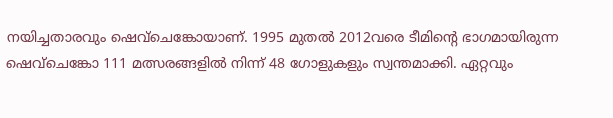നയിച്ചതാരവും ഷെവ്ചെങ്കോയാണ്. 1995 മുതൽ 2012വരെ ടീമിന്റെ ഭാഗമായിരുന്ന ഷെവ്ചെങ്കോ 111 മത്സരങ്ങളിൽ നിന്ന് 48 ഗോളുകളും സ്വന്തമാക്കി. ഏറ്റവും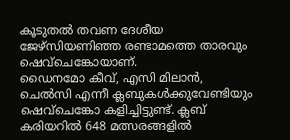കൂടുതൽ തവണ ദേശീയ ജേഴ്സിയണിഞ്ഞ രണ്ടാമത്തെ താരവും ഷെവ്ചെങ്കോയാണ്.
ഡൈനമോ കീവ്, എസി മിലാൻ, ചെൽസി എന്നീ ക്ലബുകൾക്കുവേണ്ടിയും ഷെവ്ചെങ്കോ കളിച്ചിട്ടുണ്ട്. ക്ലബ് കരിയറിൽ 648 മത്സരങ്ങളിൽ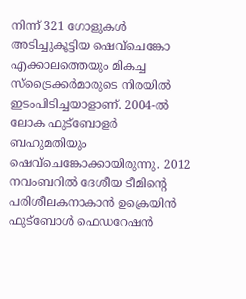നിന്ന് 321 ഗോളുകൾ അടിച്ചുകൂട്ടിയ ഷെവ്ചെങ്കോ എക്കാലത്തെയും മികച്ച സ്ട്രൈക്കർമാരുടെ നിരയിൽ ഇടംപിടിച്ചയാളാണ്. 2004-ൽ ലോക ഫുട്ബോളർ ബഹുമതിയും ഷെവ്ചെങ്കോക്കായിരുന്നു. 2012 നവംബറിൽ ദേശീയ ടീമിന്റെ പരിശീലകനാകാൻ ഉക്രെയിൻ ഫുട്ബോൾ ഫെഡറേഷൻ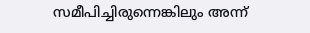സമീപിച്ചിരുന്നെങ്കിലും അന്ന്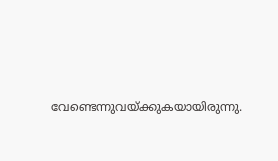വേണ്ടെന്നുവയ്ക്കുകയായിരുന്നു.